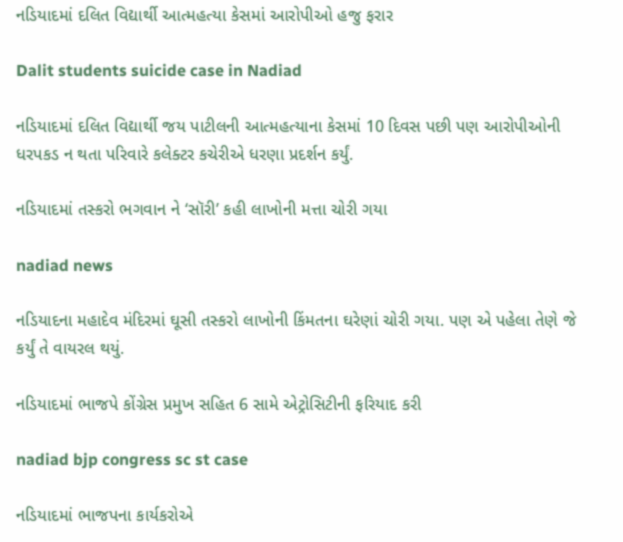નડિયાદમાં દલિત વિદ્યાર્થી આત્મહત્યા કેસમાં આરોપીઓ હજુ ફરાર

Dalit students suicide case in Nadiad

નડિયાદમાં દલિત વિદ્યાર્થી જય પાટીલની આત્મહત્યાના કેસમાં 10 દિવસ પછી પણ આરોપીઓની ધરપકડ ન થતા પરિવારે કલેક્ટર કચેરીએ ધરણા પ્રદર્શન કર્યું.

નડિયાદમાં તસ્કરો ભગવાન ને ‘સૉરી’ કહી લાખોની મત્તા ચોરી ગયા

nadiad news

નડિયાદના મહાદેવ મંદિરમાં ઘૂસી તસ્કરો લાખોની કિંમતના ઘરેણાં ચોરી ગયા. પણ એ પહેલા તેણે જે કર્યું તે વાયરલ થયું.

નડિયાદમાં ભાજપે કોંગ્રેસ પ્રમુખ સહિત 6 સામે એટ્રોસિટીની ફરિયાદ કરી

nadiad bjp congress sc st case

નડિયાદમાં ભાજપના કાર્યકરોએ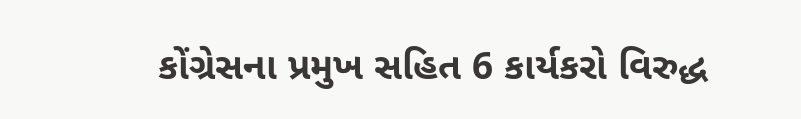કોંગ્રેસના પ્રમુખ સહિત 6 કાર્યકરો વિરુદ્ધ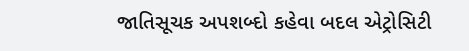જાતિસૂચક અપશબ્દો કહેવા બદલ એટ્રોસિટી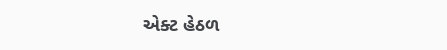એક્ટ હેઠળ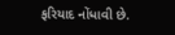ફરિયાદ નોંધાવી છે.